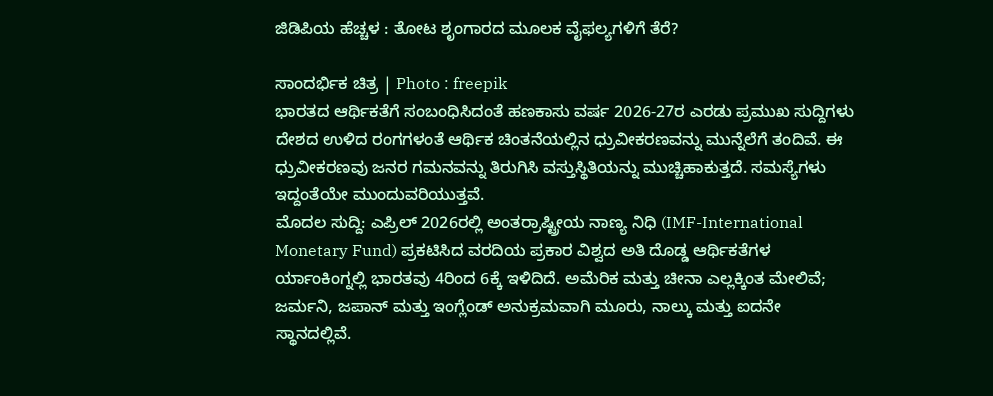ಜಿಡಿಪಿಯ ಹೆಚ್ಚಳ : ತೋಟ ಶೃಂಗಾರದ ಮೂಲಕ ವೈಫಲ್ಯಗಳಿಗೆ ತೆರೆ?

ಸಾಂದರ್ಭಿಕ ಚಿತ್ರ | Photo : freepik
ಭಾರತದ ಆರ್ಥಿಕತೆಗೆ ಸಂಬಂಧಿಸಿದಂತೆ ಹಣಕಾಸು ವರ್ಷ 2026-27ರ ಎರಡು ಪ್ರಮುಖ ಸುದ್ದಿಗಳು ದೇಶದ ಉಳಿದ ರಂಗಗಳಂತೆ ಆರ್ಥಿಕ ಚಿಂತನೆಯಲ್ಲಿನ ಧ್ರುವೀಕರಣವನ್ನು ಮುನ್ನೆಲೆಗೆ ತಂದಿವೆ. ಈ ಧ್ರುವೀಕರಣವು ಜನರ ಗಮನವನ್ನು ತಿರುಗಿಸಿ ವಸ್ತುಸ್ಥಿತಿಯನ್ನು ಮುಚ್ಚಿಹಾಕುತ್ತದೆ. ಸಮಸ್ಯೆಗಳು ಇದ್ದಂತೆಯೇ ಮುಂದುವರಿಯುತ್ತವೆ.
ಮೊದಲ ಸುದ್ದಿ: ಎಪ್ರಿಲ್ 2026ರಲ್ಲಿ ಅಂತರ್ರಾಷ್ಟ್ರೀಯ ನಾಣ್ಯ ನಿಧಿ (IMF-International Monetary Fund) ಪ್ರಕಟಿಸಿದ ವರದಿಯ ಪ್ರಕಾರ ವಿಶ್ವದ ಅತಿ ದೊಡ್ಡ ಆರ್ಥಿಕತೆಗಳ ರ್ಯಾಂಕಿಂಗ್ನಲ್ಲಿ ಭಾರತವು 4ರಿಂದ 6ಕ್ಕೆ ಇಳಿದಿದೆ. ಅಮೆರಿಕ ಮತ್ತು ಚೀನಾ ಎಲ್ಲಕ್ಕಿಂತ ಮೇಲಿವೆ; ಜರ್ಮನಿ, ಜಪಾನ್ ಮತ್ತು ಇಂಗ್ಲೆಂಡ್ ಅನುಕ್ರಮವಾಗಿ ಮೂರು, ನಾಲ್ಕು ಮತ್ತು ಐದನೇ ಸ್ಥಾನದಲ್ಲಿವೆ.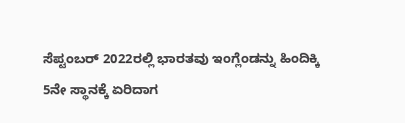ಸೆಪ್ಟಂಬರ್ 2022ರಲ್ಲಿ ಭಾರತವು ಇಂಗ್ಲೆಂಡನ್ನು ಹಿಂದಿಕ್ಕಿ 5ನೇ ಸ್ಥಾನಕ್ಕೆ ಏರಿದಾಗ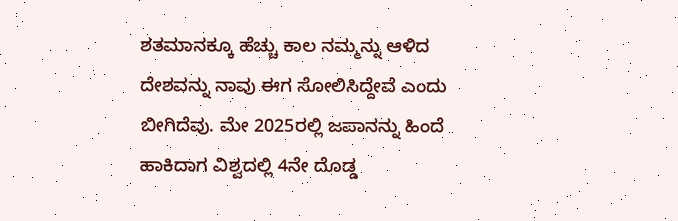ಶತಮಾನಕ್ಕೂ ಹೆಚ್ಚು ಕಾಲ ನಮ್ಮನ್ನು ಆಳಿದ ದೇಶವನ್ನು ನಾವು ಈಗ ಸೋಲಿಸಿದ್ದೇವೆ ಎಂದು ಬೀಗಿದೆವು. ಮೇ 2025ರಲ್ಲಿ ಜಪಾನನ್ನು ಹಿಂದೆ ಹಾಕಿದಾಗ ವಿಶ್ವದಲ್ಲಿ 4ನೇ ದೊಡ್ಡ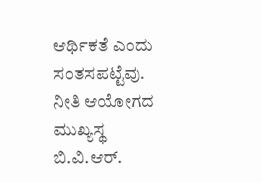ಆರ್ಥಿಕತೆ ಎಂದು ಸಂತಸಪಟ್ಟೆವು. ನೀತಿ ಆಯೋಗದ ಮುಖ್ಯಸ್ಥ ಬಿ.ವಿ.ಆರ್.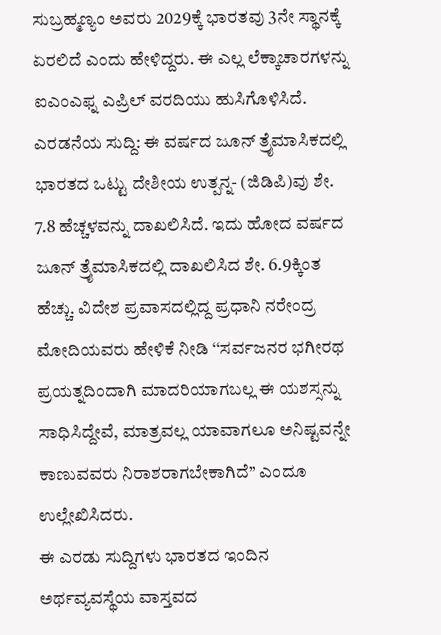ಸುಬ್ರಹ್ಮಣ್ಯಂ ಅವರು 2029ಕ್ಕೆ ಭಾರತವು 3ನೇ ಸ್ಥಾನಕ್ಕೆ ಏರಲಿದೆ ಎಂದು ಹೇಳಿದ್ದರು. ಈ ಎಲ್ಲ ಲೆಕ್ಕಾಚಾರಗಳನ್ನು ಐಎಂಎಫ್ನ ಎಪ್ರಿಲ್ ವರದಿಯು ಹುಸಿಗೊಳಿಸಿದೆ.
ಎರಡನೆಯ ಸುದ್ದಿ: ಈ ವರ್ಷದ ಜೂನ್ ತ್ರೈಮಾಸಿಕದಲ್ಲಿ ಭಾರತದ ಒಟ್ಟು ದೇಶೀಯ ಉತ್ಪನ್ನ- (ಜಿಡಿಪಿ)ವು ಶೇ. 7.8 ಹೆಚ್ಚಳವನ್ನು ದಾಖಲಿಸಿದೆ. ಇದು ಹೋದ ವರ್ಷದ ಜೂನ್ ತ್ರೈಮಾಸಿಕದಲ್ಲಿ ದಾಖಲಿಸಿದ ಶೇ. 6.9ಕ್ಕಿಂತ ಹೆಚ್ಚು. ವಿದೇಶ ಪ್ರವಾಸದಲ್ಲಿದ್ದ ಪ್ರಧಾನಿ ನರೇಂದ್ರ ಮೋದಿಯವರು ಹೇಳಿಕೆ ನೀಡಿ ‘‘ಸರ್ವಜನರ ಭಗೀರಥ ಪ್ರಯತ್ನದಿಂದಾಗಿ ಮಾದರಿಯಾಗಬಲ್ಲ ಈ ಯಶಸ್ಸನ್ನು ಸಾಧಿಸಿದ್ದೇವೆ, ಮಾತ್ರವಲ್ಲ ಯಾವಾಗಲೂ ಅನಿಷ್ಟವನ್ನೇ ಕಾಣುವವರು ನಿರಾಶರಾಗಬೇಕಾಗಿದೆ’’ ಎಂದೂ ಉಲ್ಲೇಖಿಸಿದರು.
ಈ ಎರಡು ಸುದ್ದಿಗಳು ಭಾರತದ ಇಂದಿನ ಅರ್ಥವ್ಯವಸ್ಥೆಯ ವಾಸ್ತವದ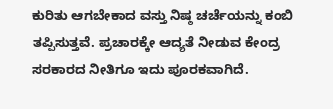ಕುರಿತು ಆಗಬೇಕಾದ ವಸ್ತು ನಿಷ್ಠ ಚರ್ಚೆಯನ್ನು ಕಂಬಿ ತಪ್ಪಿಸುತ್ತವೆ. ಪ್ರಚಾರಕ್ಕೇ ಆದ್ಯತೆ ನೀಡುವ ಕೇಂದ್ರ ಸರಕಾರದ ನೀತಿಗೂ ಇದು ಪೂರಕವಾಗಿದೆ.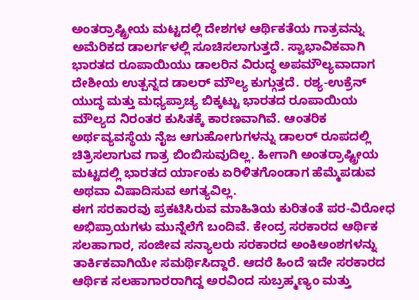ಅಂತರ್ರಾಷ್ಟ್ರೀಯ ಮಟ್ಟದಲ್ಲಿ ದೇಶಗಳ ಆರ್ಥಿಕತೆಯ ಗಾತ್ರವನ್ನು ಅಮೆರಿಕದ ಡಾಲರ್ಗಳಲ್ಲಿ ಸೂಚಿಸಲಾಗುತ್ತದೆ. ಸ್ವಾಭಾವಿಕವಾಗಿ ಭಾರತದ ರೂಪಾಯಿಯು ಡಾಲರಿನ ವಿರುದ್ಧ ಅಪಮೌಲ್ಯವಾದಾಗ ದೇಶೀಯ ಉತ್ಪನ್ನದ ಡಾಲರ್ ಮೌಲ್ಯ ಕುಗ್ಗುತ್ತದೆ. ರಶ್ಯ-ಉಕ್ರೆನ್ ಯುದ್ಧ ಮತ್ತು ಮಧ್ಯಪ್ರಾಚ್ಯ ಬಿಕ್ಕಟ್ಟು ಭಾರತದ ರೂಪಾಯಿಯ ಮೌಲ್ಯದ ನಿರಂತರ ಕುಸಿತಕ್ಕೆ ಕಾರಣವಾಗಿವೆ. ಆಂತರಿಕ ಅರ್ಥವ್ಯವಸ್ಥೆಯ ನೈಜ ಆಗುಹೋಗುಗಳನ್ನು ಡಾಲರ್ ರೂಪದಲ್ಲಿ ಚಿತ್ರಿಸಲಾಗುವ ಗಾತ್ರ ಬಿಂಬಿಸುವುದಿಲ್ಲ. ಹೀಗಾಗಿ ಅಂತರ್ರಾಷ್ಟ್ರೀಯ ಮಟ್ಟದಲ್ಲಿ ಭಾರತದ ರ್ಯಾಂಕು ಏರಿಳಿತಗೊಂಡಾಗ ಹೆಮ್ಮೆಪಡುವ ಅಥವಾ ವಿಷಾದಿಸುವ ಅಗತ್ಯವಿಲ್ಲ.
ಈಗ ಸರಕಾರವು ಪ್ರಕಟಿಸಿರುವ ಮಾಹಿತಿಯ ಕುರಿತಂತೆ ಪರ-ವಿರೋಧ ಅಭಿಪ್ರಾಯಗಳು ಮುನ್ನೆಲೆಗೆ ಬಂದಿವೆ. ಕೇಂದ್ರ ಸರಕಾರದ ಆರ್ಥಿಕ ಸಲಹಾಗಾರ, ಸಂಜೀವ ಸನ್ಯಾಲರು ಸರಕಾರದ ಅಂಕಿಅಂಶಗಳನ್ನು ತಾರ್ಕಿಕವಾಗಿಯೇ ಸಮರ್ಥಿಸಿದ್ದಾರೆ. ಆದರೆ ಹಿಂದೆ ಇದೇ ಸರಕಾರದ ಆರ್ಥಿಕ ಸಲಹಾಗಾರರಾಗಿದ್ದ ಅರವಿಂದ ಸುಬ್ರಹ್ಮಣ್ಯಂ ಮತ್ತು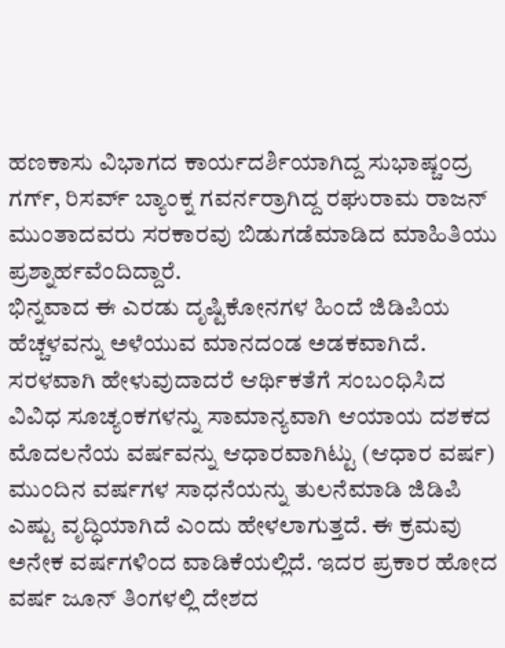ಹಣಕಾಸು ವಿಭಾಗದ ಕಾರ್ಯದರ್ಶಿಯಾಗಿದ್ದ ಸುಭಾಷ್ಚಂದ್ರ ಗರ್ಗ್, ರಿಸರ್ವ್ ಬ್ಯಾಂಕ್ನ ಗವರ್ನರ್ರಾಗಿದ್ದ ರಘುರಾಮ ರಾಜನ್ ಮುಂತಾದವರು ಸರಕಾರವು ಬಿಡುಗಡೆಮಾಡಿದ ಮಾಹಿತಿಯು ಪ್ರಶ್ನಾರ್ಹವೆಂದಿದ್ದಾರೆ.
ಭಿನ್ನವಾದ ಈ ಎರಡು ದೃಷ್ಟಿಕೋನಗಳ ಹಿಂದೆ ಜಿಡಿಪಿಯ ಹೆಚ್ಚಳವನ್ನು ಅಳೆಯುವ ಮಾನದಂಡ ಅಡಕವಾಗಿದೆ. ಸರಳವಾಗಿ ಹೇಳುವುದಾದರೆ ಆರ್ಥಿಕತೆಗೆ ಸಂಬಂಧಿಸಿದ ವಿವಿಧ ಸೂಚ್ಯಂಕಗಳನ್ನು ಸಾಮಾನ್ಯವಾಗಿ ಆಯಾಯ ದಶಕದ ಮೊದಲನೆಯ ವರ್ಷವನ್ನು ಆಧಾರವಾಗಿಟ್ಟು (ಆಧಾರ ವರ್ಷ) ಮುಂದಿನ ವರ್ಷಗಳ ಸಾಧನೆಯನ್ನು ತುಲನೆಮಾಡಿ ಜಿಡಿಪಿ ಎಷ್ಟು ವೃದ್ಧಿಯಾಗಿದೆ ಎಂದು ಹೇಳಲಾಗುತ್ತದೆ. ಈ ಕ್ರಮವು ಅನೇಕ ವರ್ಷಗಳಿಂದ ವಾಡಿಕೆಯಲ್ಲಿದೆ. ಇದರ ಪ್ರಕಾರ ಹೋದ ವರ್ಷ ಜೂನ್ ತಿಂಗಳಲ್ಲಿ ದೇಶದ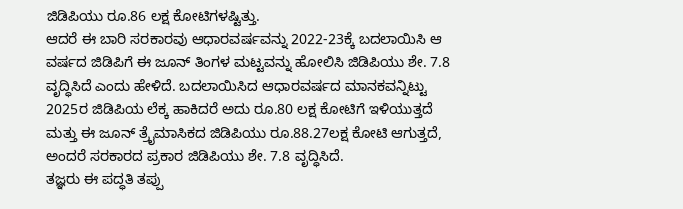ಜಿಡಿಪಿಯು ರೂ.86 ಲಕ್ಷ ಕೋಟಿಗಳಷ್ಟಿತ್ತು.
ಆದರೆ ಈ ಬಾರಿ ಸರಕಾರವು ಆಧಾರವರ್ಷವನ್ನು 2022-23ಕ್ಕೆ ಬದಲಾಯಿಸಿ ಆ ವರ್ಷದ ಜಿಡಿಪಿಗೆ ಈ ಜೂನ್ ತಿಂಗಳ ಮಟ್ಟವನ್ನು ಹೋಲಿಸಿ ಜಿಡಿಪಿಯು ಶೇ. 7.8 ವೃದ್ಧಿಸಿದೆ ಎಂದು ಹೇಳಿದೆ. ಬದಲಾಯಿಸಿದ ಆಧಾರವರ್ಷದ ಮಾನಕವನ್ನಿಟ್ಟು 2025ರ ಜಿಡಿಪಿಯ ಲೆಕ್ಕ ಹಾಕಿದರೆ ಅದು ರೂ.80 ಲಕ್ಷ ಕೋಟಿಗೆ ಇಳಿಯುತ್ತದೆ ಮತ್ತು ಈ ಜೂನ್ ತ್ರೈಮಾಸಿಕದ ಜಿಡಿಪಿಯು ರೂ.88.27ಲಕ್ಷ ಕೋಟಿ ಆಗುತ್ತದೆ, ಅಂದರೆ ಸರಕಾರದ ಪ್ರಕಾರ ಜಿಡಿಪಿಯು ಶೇ. 7.8 ವೃದ್ಧಿಸಿದೆ.
ತಜ್ಞರು ಈ ಪದ್ಧತಿ ತಪ್ಪು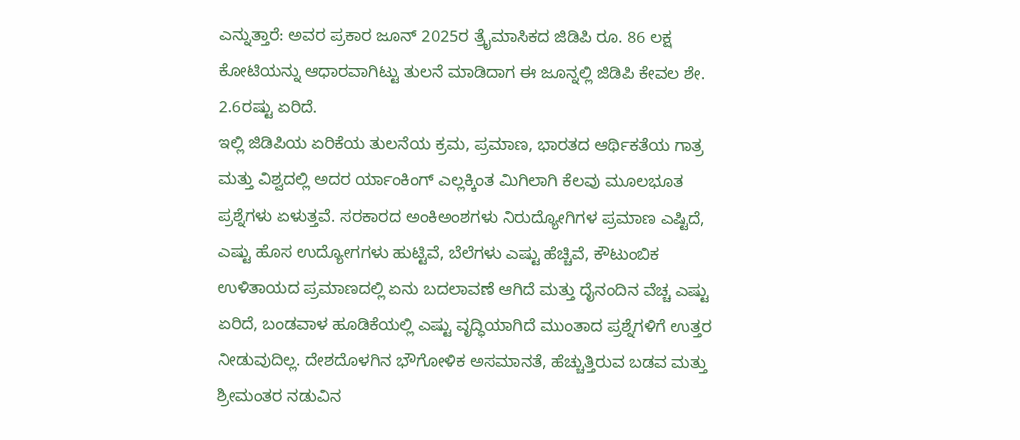ಎನ್ನುತ್ತಾರೆ: ಅವರ ಪ್ರಕಾರ ಜೂನ್ 2025ರ ತ್ರೈಮಾಸಿಕದ ಜಿಡಿಪಿ ರೂ. 86 ಲಕ್ಷ ಕೋಟಿಯನ್ನು ಆಧಾರವಾಗಿಟ್ಟು ತುಲನೆ ಮಾಡಿದಾಗ ಈ ಜೂನ್ನಲ್ಲಿ ಜಿಡಿಪಿ ಕೇವಲ ಶೇ. 2.6ರಷ್ಟು ಏರಿದೆ.
ಇಲ್ಲಿ ಜಿಡಿಪಿಯ ಏರಿಕೆಯ ತುಲನೆಯ ಕ್ರಮ, ಪ್ರಮಾಣ, ಭಾರತದ ಆರ್ಥಿಕತೆಯ ಗಾತ್ರ ಮತ್ತು ವಿಶ್ವದಲ್ಲಿ ಅದರ ರ್ಯಾಂಕಿಂಗ್ ಎಲ್ಲಕ್ಕಿಂತ ಮಿಗಿಲಾಗಿ ಕೆಲವು ಮೂಲಭೂತ ಪ್ರಶ್ನೆಗಳು ಏಳುತ್ತವೆ. ಸರಕಾರದ ಅಂಕಿಅಂಶಗಳು ನಿರುದ್ಯೋಗಿಗಳ ಪ್ರಮಾಣ ಎಷ್ಟಿದೆ, ಎಷ್ಟು ಹೊಸ ಉದ್ಯೋಗಗಳು ಹುಟ್ಟಿವೆ, ಬೆಲೆಗಳು ಎಷ್ಟು ಹೆಚ್ಚಿವೆ, ಕೌಟುಂಬಿಕ ಉಳಿತಾಯದ ಪ್ರಮಾಣದಲ್ಲಿ ಏನು ಬದಲಾವಣೆ ಆಗಿದೆ ಮತ್ತು ದೈನಂದಿನ ವೆಚ್ಚ ಎಷ್ಟು ಏರಿದೆ, ಬಂಡವಾಳ ಹೂಡಿಕೆಯಲ್ಲಿ ಎಷ್ಟು ವೃದ್ಧಿಯಾಗಿದೆ ಮುಂತಾದ ಪ್ರಶ್ನೆಗಳಿಗೆ ಉತ್ತರ ನೀಡುವುದಿಲ್ಲ. ದೇಶದೊಳಗಿನ ಭೌಗೋಳಿಕ ಅಸಮಾನತೆ, ಹೆಚ್ಚುತ್ತಿರುವ ಬಡವ ಮತ್ತು ಶ್ರೀಮಂತರ ನಡುವಿನ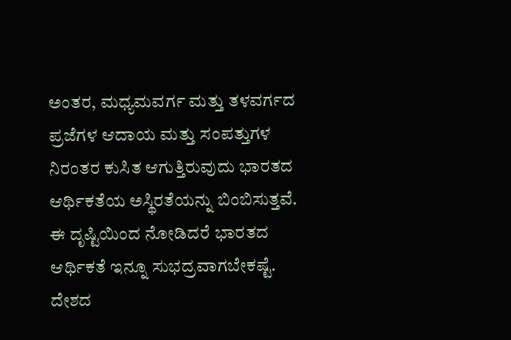ಅಂತರ, ಮಧ್ಯಮವರ್ಗ ಮತ್ತು ತಳವರ್ಗದ ಪ್ರಜೆಗಳ ಆದಾಯ ಮತ್ತು ಸಂಪತ್ತುಗಳ ನಿರಂತರ ಕುಸಿತ ಆಗುತ್ತಿರುವುದು ಭಾರತದ ಆರ್ಥಿಕತೆಯ ಅಸ್ಥಿರತೆಯನ್ನು ಬಿಂಬಿಸುತ್ತವೆ. ಈ ದೃಷ್ಟಿಯಿಂದ ನೋಡಿದರೆ ಭಾರತದ ಆರ್ಥಿಕತೆ ಇನ್ನೂ ಸುಭದ್ರವಾಗಬೇಕಷ್ಟೆ.
ದೇಶದ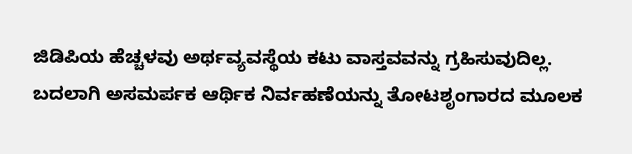ಜಿಡಿಪಿಯ ಹೆಚ್ಚಳವು ಅರ್ಥವ್ಯವಸ್ಥೆಯ ಕಟು ವಾಸ್ತವವನ್ನು ಗ್ರಹಿಸುವುದಿಲ್ಲ. ಬದಲಾಗಿ ಅಸಮರ್ಪಕ ಆರ್ಥಿಕ ನಿರ್ವಹಣೆಯನ್ನು ತೋಟಶೃಂಗಾರದ ಮೂಲಕ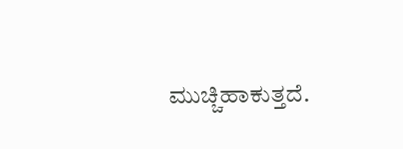ಮುಚ್ಚಿಹಾಕುತ್ತದೆ.